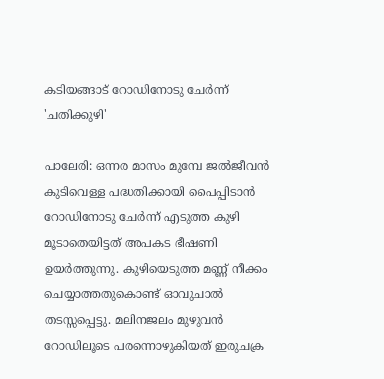കടിയങ്ങാട് റോഡിനോടു ചേർന്ന് 'ചതിക്കുഴി'

പാലേരി: ഒന്നര മാസം മുമ്പേ ജൽജീവൻ കുടിവെള്ള പദ്ധതിക്കായി പൈപ്പിടാൻ റോഡിനോടു ചേർന്ന് എടുത്ത കുഴി മൂടാതെയിട്ടത് അപകട ഭീഷണി ഉയർത്തുന്നു. കുഴിയെടുത്ത മണ്ണ് നീക്കം ചെയ്യാത്തതുകൊണ്ട് ഓവുചാൽ തടസ്സപ്പെട്ടു. മലിനജലം മുഴുവൻ റോഡിലൂടെ പരന്നൊഴുകിയത് ഇരുചക്ര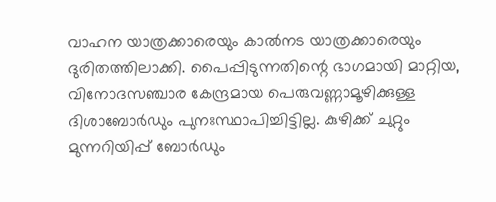വാഹന യാത്രക്കാരെയും കാൽനട യാത്രക്കാരെയും ദുരിതത്തിലാക്കി. പൈപ്പിടുന്നതിന്റെ ഭാഗമായി മാറ്റിയ, വിനോദസഞ്ചാര കേന്ദ്രമായ പെരുവണ്ണാമൂഴിക്കുള്ള ദിശാബോർഡും പുനഃസ്ഥാപിച്ചിട്ടില്ല. കുഴിക്ക് ചുറ്റും മുന്നറിയിപ്പ് ബോർഡും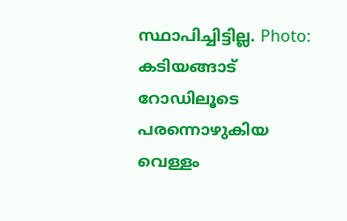സ്ഥാപിച്ചിട്ടില്ല. Photo: കടിയങ്ങാട് റോഡിലൂടെ പരന്നൊഴുകിയ വെള്ളം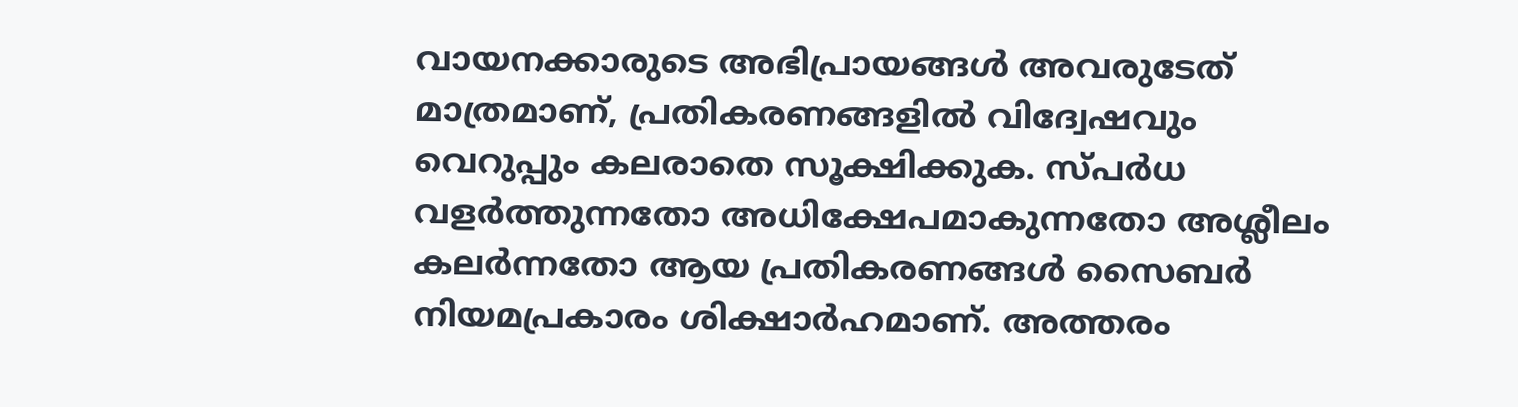വായനക്കാരുടെ അഭിപ്രായങ്ങള്‍ അവരുടേത് മാത്രമാണ്, പ്രതികരണങ്ങളിൽ വിദ്വേഷവും വെറുപ്പും കലരാതെ സൂക്ഷിക്കുക. സ്പർധ വളർത്തുന്നതോ അധിക്ഷേപമാകുന്നതോ അശ്ലീലം കലർന്നതോ ആയ പ്രതികരണങ്ങൾ സൈബർ നിയമപ്രകാരം ശിക്ഷാർഹമാണ്. അത്തരം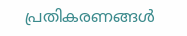പ്രതികരണങ്ങൾ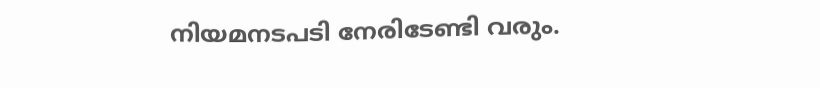നിയമനടപടി നേരിടേണ്ടി വരും.